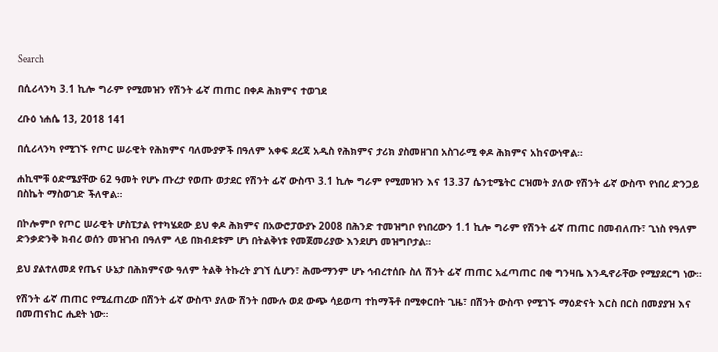Search

በሲሪላንካ 3.1 ኪሎ ግራም የሚመዝን የሽንት ፊኛ ጠጠር በቀዶ ሕክምና ተወገደ

ረቡዕ ነሐሴ 13, 2018 141

በሲሪላንካ የሚገኙ የጦር ሠራዊት የሕክምና ባለሙያዎች በዓለም አቀፍ ደረጃ አዲስ የሕክምና ታሪክ ያስመዘገበ አስገራሚ ቀዶ ሕክምና አከናውነዋል።

ሐኪሞቹ ዕድሜያቸው 62 ዓመት የሆኑ ጡረታ የወጡ ወታደር የሽንት ፊኛ ውስጥ 3.1 ኪሎ ግራም የሚመዝን እና 13.37 ሴንቲሜትር ርዝመት ያለው የሽንት ፊኛ ውስጥ የነበረ ድንጋይ በስኬት ማስወገድ ችለዋል።

በኮሎምቦ የጦር ሠራዊት ሆስፒታል የተካሄደው ይህ ቀዶ ሕክምና በአውሮፓውያኑ 2008 በሕንድ ተመዝግቦ የነበረውን 1.1 ኪሎ ግራም የሽንት ፊኛ ጠጠር በመብለጡ፣ ጊነስ የዓለም ድንቃድንቅ ክብረ ወሰን መዝገብ በዓለም ላይ በክብደቱም ሆነ በትልቅነቱ የመጀመሪያው እንደሆነ መዝግቦታል።

ይህ ያልተለመደ የጤና ሁኔታ በሕክምናው ዓለም ትልቅ ትኩረት ያገኘ ሲሆን፣ ሕሙማንም ሆኑ ኅብረተሰቡ ስለ ሽንት ፊኛ ጠጠር አፈጣጠር በቂ ግንዛቤ እንዲኖራቸው የሚያደርግ ነው።

የሽንት ፊኛ ጠጠር የሚፈጠረው በሽንት ፊኛ ውስጥ ያለው ሽንት በሙሉ ወደ ውጭ ሳይወጣ ተከማችቶ በሚቀርበት ጊዜ፣ በሽንት ውስጥ የሚገኙ ማዕድናት እርስ በርስ በመያያዝ እና በመጠናከር ሒደት ነው።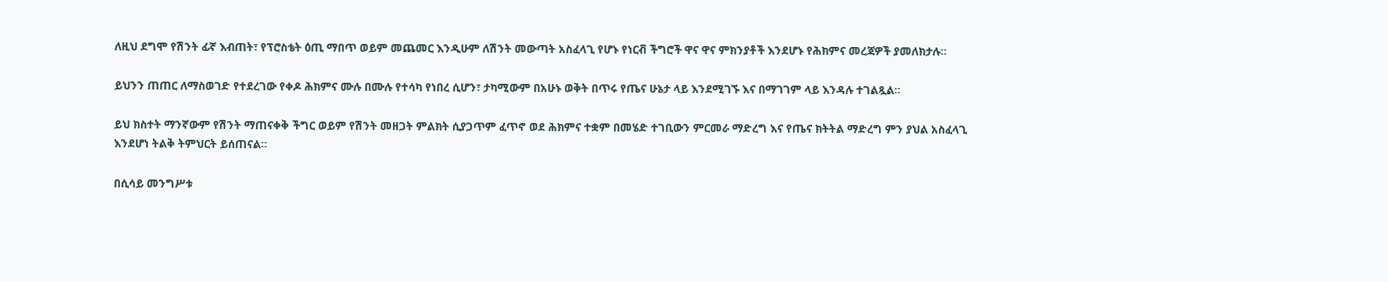ለዚህ ደግሞ የሽንት ፊኛ እብጠት፣ የፕሮስቴት ዕጢ ማበጥ ወይም መጨመር እንዲሁም ለሽንት መውጣት አስፈላጊ የሆኑ የነርቭ ችግሮች ዋና ዋና ምክንያቶች እንደሆኑ የሕክምና መረጃዎች ያመለክታሉ።

ይህንን ጠጠር ለማስወገድ የተደረገው የቀዶ ሕክምና ሙሉ በሙሉ የተሳካ የነበረ ሲሆን፣ ታካሚውም በአሁኑ ወቅት በጥሩ የጤና ሁኔታ ላይ እንደሚገኙ እና በማገገም ላይ እንዳሉ ተገልጿል።

ይህ ክስተት ማንኛውም የሽንት ማጠናቀቅ ችግር ወይም የሽንት መዘጋት ምልክት ሲያጋጥም ፈጥኖ ወደ ሕክምና ተቋም በመሄድ ተገቢውን ምርመራ ማድረግ እና የጤና ክትትል ማድረግ ምን ያህል አስፈላጊ እንደሆነ ትልቅ ትምህርት ይሰጠናል።

በሲሳይ መንግሥቱ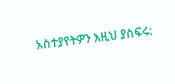አስተያየትዎን እዚህ ያስፍሩ: